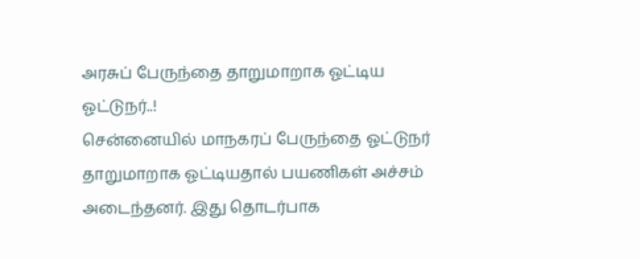அரசுப் பேருந்தை தாறுமாறாக ஓட்டிய ஓட்டுநர்..!
சென்னையில் மாநகரப் பேருந்தை ஓட்டுநர் தாறுமாறாக ஓட்டியதால் பயணிகள் அச்சம் அடைந்தனர். இது தொடர்பாக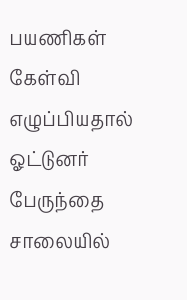பயணிகள் கேள்வி எழுப்பியதால் ஓட்டுனர் பேருந்தை சாலையில்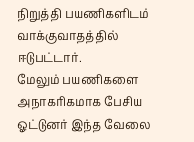நிறுத்தி பயணிகளிடம் வாக்குவாதத்தில் ஈடுபட்டார்.
மேலும் பயணிகளை அநாகரிகமாக பேசிய ஓட்டுனர் இந்த வேலை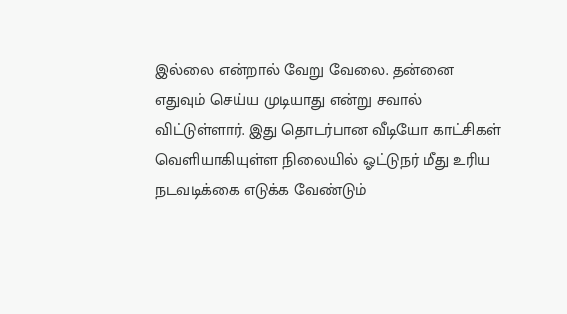இல்லை என்றால் வேறு வேலை. தன்னை எதுவும் செய்ய முடியாது என்று சவால் விட்டுள்ளார். இது தொடர்பான வீடியோ காட்சிகள் வெளியாகியுள்ள நிலையில் ஓட்டுநர் மீது உரிய நடவடிக்கை எடுக்க வேண்டும்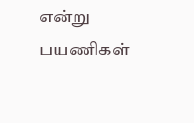என்று பயணிகள்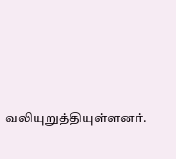வலியுறுத்தியுள்ளனர்.